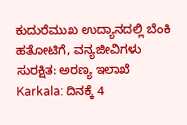ಕುದುರೆಮುಖ ಉದ್ಯಾನದಲ್ಲಿ ಬೆಂಕಿ ಹತೋಟಿಗೆ, ವನ್ಯಜೀವಿಗಳು ಸುರಕ್ಷಿತ: ಅರಣ್ಯ ಇಲಾಖೆ
Karkala: ದಿನಕ್ಕೆ 4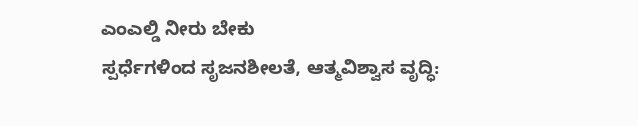ಎಂಎಲ್ಡಿ ನೀರು ಬೇಕು
ಸ್ಪರ್ಧೆಗಳಿಂದ ಸೃಜನಶೀಲತೆ, ಆತ್ಮವಿಶ್ವಾಸ ವೃದ್ಧಿ: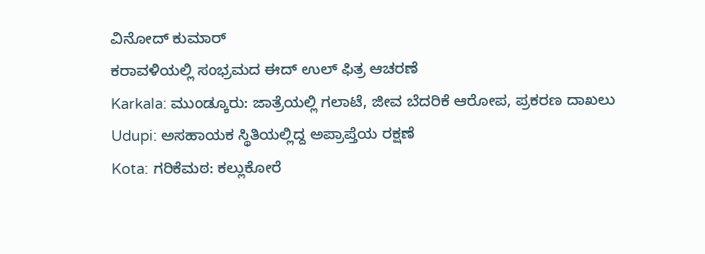ವಿನೋದ್ ಕುಮಾರ್
ಕರಾವಳಿಯಲ್ಲಿ ಸಂಭ್ರಮದ ಈದ್ ಉಲ್ ಫಿತ್ರ ಆಚರಣೆ
Karkala: ಮುಂಡ್ಕೂರು: ಜಾತ್ರೆಯಲ್ಲಿ ಗಲಾಟೆ, ಜೀವ ಬೆದರಿಕೆ ಆರೋಪ, ಪ್ರಕರಣ ದಾಖಲು
Udupi: ಅಸಹಾಯಕ ಸ್ಥಿತಿಯಲ್ಲಿದ್ದ ಅಪ್ರಾಪ್ತೆಯ ರಕ್ಷಣೆ
Kota: ಗರಿಕೆಮಠ: ಕಲ್ಲುಕೋರೆ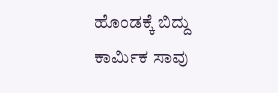ಹೊಂಡಕ್ಕೆ ಬಿದ್ದು ಕಾರ್ಮಿಕ ಸಾವು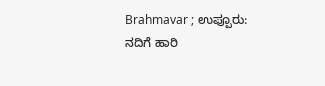Brahmavar ; ಉಪ್ಪೂರು: ನದಿಗೆ ಹಾರಿ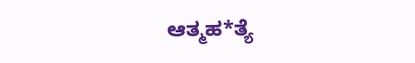ಆತ್ಮಹ*ತ್ಯೆ